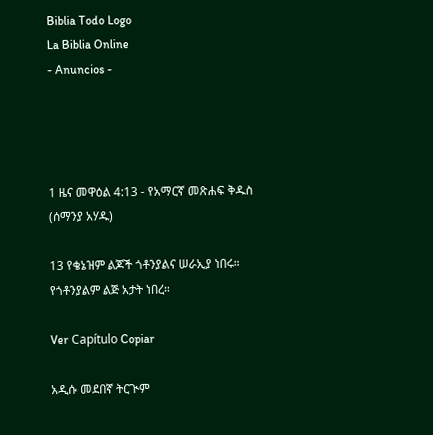Biblia Todo Logo
La Biblia Online
- Anuncios -




1 ዜና መዋዕል 4:13 - የአማርኛ መጽሐፍ ቅዱስ (ሰማንያ አሃዱ)

13 የቄኔዝም ልጆች ጎቶንያልና ሠራኢያ ነበሩ። የጎቶንያልም ልጅ አታት ነበረ።

Ver Capítulo Copiar

አዲሱ መደበኛ ትርጒም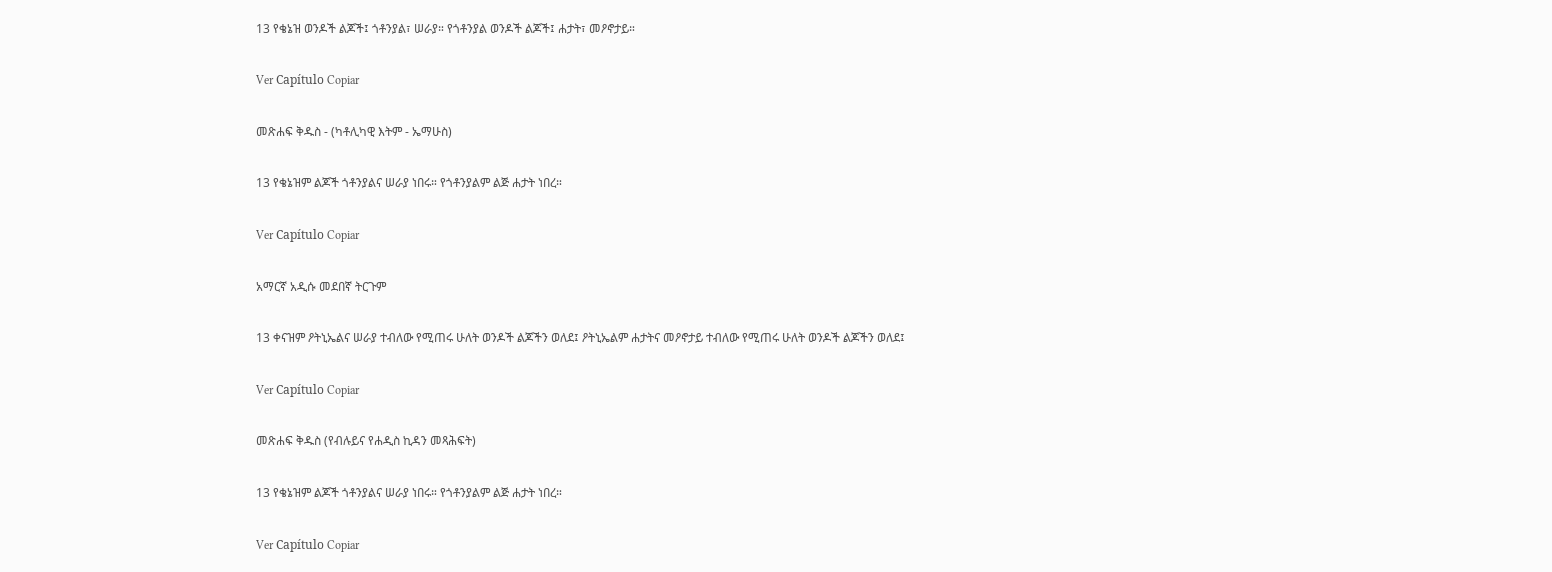13 የቄኔዝ ወንዶች ልጆች፤ ጎቶንያል፣ ሠራያ። የጎቶንያል ወንዶች ልጆች፤ ሐታት፣ መዖኖታይ።

Ver Capítulo Copiar

መጽሐፍ ቅዱስ - (ካቶሊካዊ እትም - ኤማሁስ)

13 የቄኔዝም ልጆች ጎቶንያልና ሠራያ ነበሩ። የጎቶንያልም ልጅ ሐታት ነበረ።

Ver Capítulo Copiar

አማርኛ አዲሱ መደበኛ ትርጉም

13 ቀናዝም ዖትኒኤልና ሠራያ ተብለው የሚጠሩ ሁለት ወንዶች ልጆችን ወለደ፤ ዖትኒኤልም ሐታትና መዖኖታይ ተብለው የሚጠሩ ሁለት ወንዶች ልጆችን ወለደ፤

Ver Capítulo Copiar

መጽሐፍ ቅዱስ (የብሉይና የሐዲስ ኪዳን መጻሕፍት)

13 የቄኔዝም ልጆች ጎቶንያልና ሠራያ ነበሩ። የጎቶንያልም ልጅ ሐታት ነበረ።

Ver Capítulo Copiar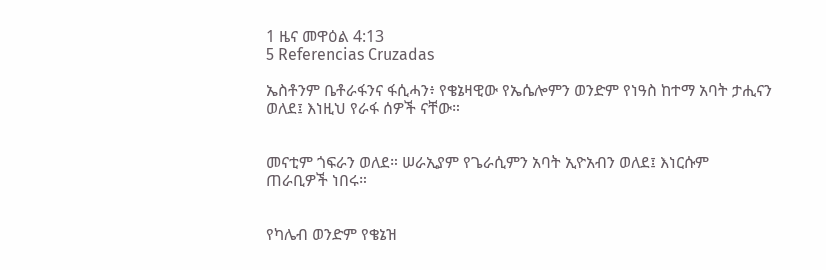1 ዜና መዋዕል 4:13
5 Referencias Cruzadas

ኤስቶንም ቤቶራፋንና ፋሲሓን፥ የቄኔዛዊው የኤሴሎምን ወንድም የነዓስ ከተማ አባት ታሒናን ወለደ፤ እነዚህ የራፋ ሰዎች ናቸው።


መናቲም ጎፍራን ወለደ። ሠራኢያም የጌራሲምን አባት ኢዮአብን ወለደ፤ እነርሱም ጠራቢዎች ነበሩ።


የካሌብ ወንድም የቄኔዝ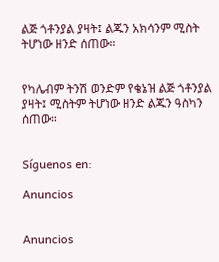ልጅ ጎቶንያል ያዛት፤ ልጁን አክሳንም ሚስት ትሆነው ዘንድ ሰጠው።


የካሌብም ትንሽ ወንድም የቄኔዝ ልጅ ጎቶንያል ያዛት፤ ሚስትም ትሆነው ዘንድ ልጁን ዓስካን ሰጠው።


Síguenos en:

Anuncios


Anuncios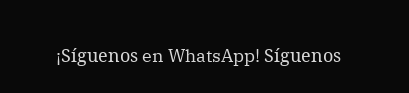¡Síguenos en WhatsApp! Síguenos